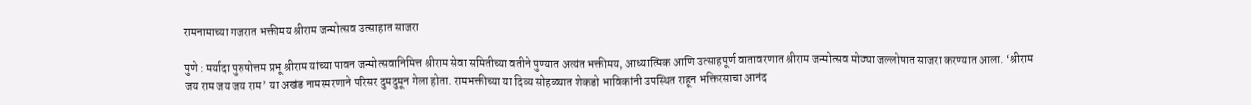रामनामाच्या गजरात भक्तीमय श्रीराम जन्मोत्सव उत्साहात साजरा

पुणे : मर्यादा पुरुषोत्तम प्रभू श्रीराम यांच्या पावन जन्मोत्सवानिमित्त श्रीराम सेवा समितीच्या वतीने पुण्यात अत्यंत भक्तीमय, आध्यात्मिक आणि उत्साहपूर्ण वातावरणात श्रीराम जन्मोत्सव मोठ्या जल्लोषात साजरा करण्यात आला. ‘श्रीराम जय राम जय जय राम’ या अखंड नामस्मरणाने परिसर दुमदुमून गेला होता. रामभक्तीच्या या दिव्य सोहळ्यात शेकडो भाविकांनी उपस्थित राहून भक्तिरसाचा आनंद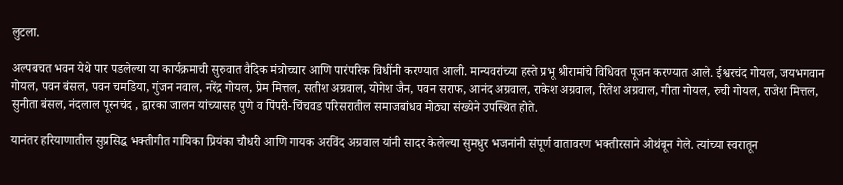लुटला.

अल्पबचत भवन येथे पार पडलेल्या या कार्यक्रमाची सुरुवात वैदिक मंत्रोच्चार आणि पारंपरिक विधींनी करण्यात आली. मान्यवरांच्या हस्ते प्रभू श्रीरामांचे विधिवत पूजन करण्यात आले. ईश्वरचंद गोयल, जयभगवान गोयल, पवन बंसल, पवन चमडिया, गुंजन नवाल, नरेंद्र गोयल, प्रेम मित्तल, सतीश अग्रवाल, योगेश जैन, पवन सराफ, आनंद अग्रवाल, राकेश अग्रवाल, रितेश अग्रवाल, गीता गोयल, रुची गोयल, राजेश मित्तल, सुनीता बंसल, नंदलाल पूरनचंद , द्वारका जालन यांच्यासह पुणे व पिंपरी-चिंचवड परिसरातील समाजबांधव मोठ्या संख्येने उपस्थित होते.

यानंतर हरियाणातील सुप्रसिद्ध भक्तीगीत गायिका प्रियंका चौधरी आणि गायक अरविंद अग्रवाल यांनी सादर केलेल्या सुमधुर भजनांनी संपूर्ण वातावरण भक्तीरसाने ओथंबून गेले. त्यांच्या स्वरातून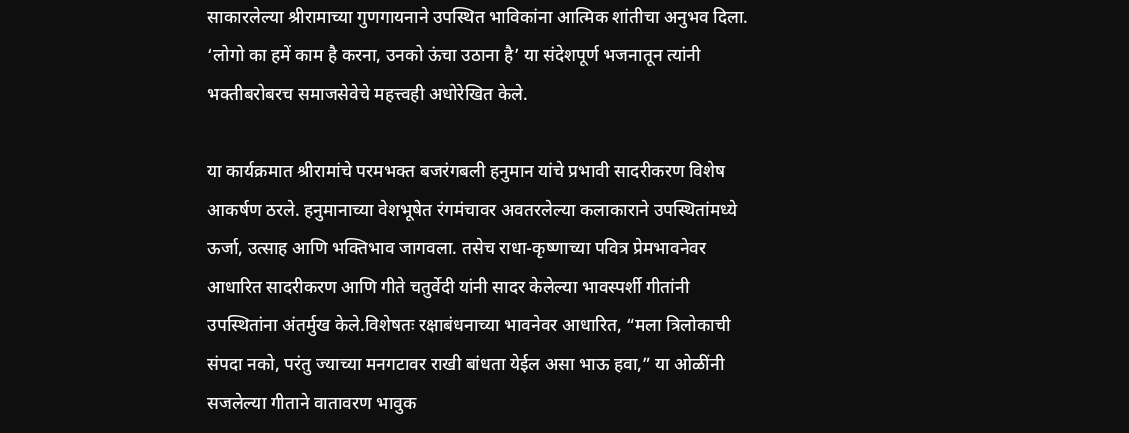साकारलेल्या श्रीरामाच्या गुणगायनाने उपस्थित भाविकांना आत्मिक शांतीचा अनुभव दिला. ‘लोगो का हमें काम है करना, उनको ऊंचा उठाना है’ या संदेशपूर्ण भजनातून त्यांनी भक्तीबरोबरच समाजसेवेचे महत्त्वही अधोरेखित केले.

या कार्यक्रमात श्रीरामांचे परमभक्त बजरंगबली हनुमान यांचे प्रभावी सादरीकरण विशेष आकर्षण ठरले. हनुमानाच्या वेशभूषेत रंगमंचावर अवतरलेल्या कलाकाराने उपस्थितांमध्ये ऊर्जा, उत्साह आणि भक्तिभाव जागवला. तसेच राधा-कृष्णाच्या पवित्र प्रेमभावनेवर आधारित सादरीकरण आणि गीते चतुर्वेदी यांनी सादर केलेल्या भावस्पर्शी गीतांनी उपस्थितांना अंतर्मुख केले.विशेषतः रक्षाबंधनाच्या भावनेवर आधारित, “मला त्रिलोकाची संपदा नको, परंतु ज्याच्या मनगटावर राखी बांधता येईल असा भाऊ हवा,” या ओळींनी सजलेल्या गीताने वातावरण भावुक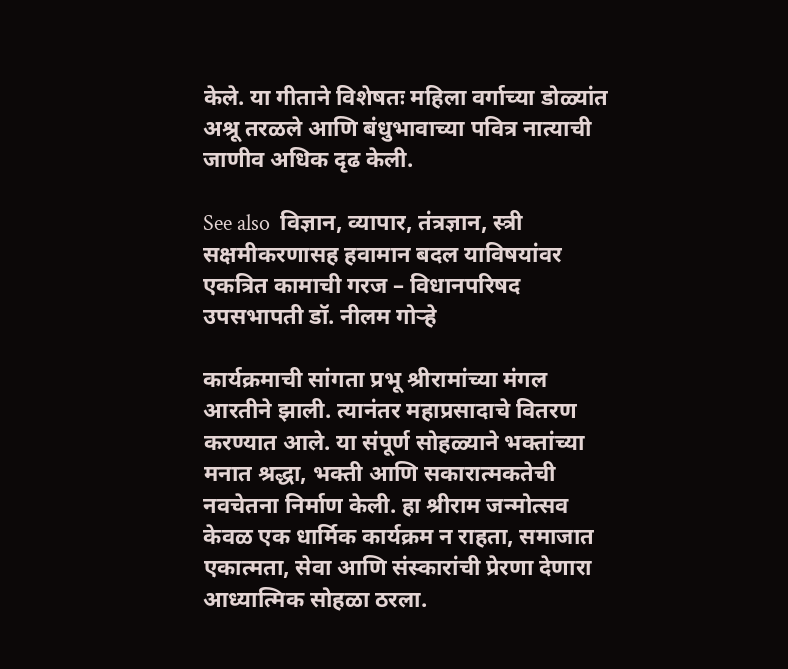केले. या गीताने विशेषतः महिला वर्गाच्या डोळ्यांत अश्रू तरळले आणि बंधुभावाच्या पवित्र नात्याची जाणीव अधिक दृढ केली.

See also  विज्ञान, व्यापार, तंत्रज्ञान, स्त्री सक्षमीकरणासह हवामान बदल याविषयांवर एकत्रित कामाची गरज – विधानपरिषद उपसभापती डॉ. नीलम गोऱ्हे

कार्यक्रमाची सांगता प्रभू श्रीरामांच्या मंगल आरतीने झाली. त्यानंतर महाप्रसादाचे वितरण करण्यात आले. या संपूर्ण सोहळ्याने भक्तांच्या मनात श्रद्धा, भक्ती आणि सकारात्मकतेची नवचेतना निर्माण केली. हा श्रीराम जन्मोत्सव केवळ एक धार्मिक कार्यक्रम न राहता, समाजात एकात्मता, सेवा आणि संस्कारांची प्रेरणा देणारा आध्यात्मिक सोहळा ठरला.